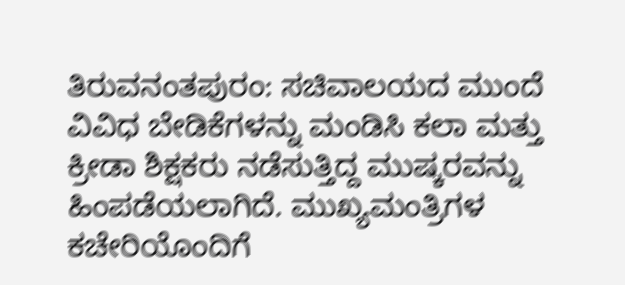ತಿರುವನಂತಪುರಂ: ಸಚಿವಾಲಯದ ಮುಂದೆ ವಿವಿಧ ಬೇಡಿಕೆಗಳನ್ನು ಮಂಡಿಸಿ ಕಲಾ ಮತ್ತು ಕ್ರೀಡಾ ಶಿಕ್ಷಕರು ನಡೆಸುತ್ತಿದ್ದ ಮುಷ್ಕರವನ್ನು ಹಿಂಪಡೆಯಲಾಗಿದೆ. ಮುಖ್ಯಮಂತ್ರಿಗಳ ಕಚೇರಿಯೊಂದಿಗೆ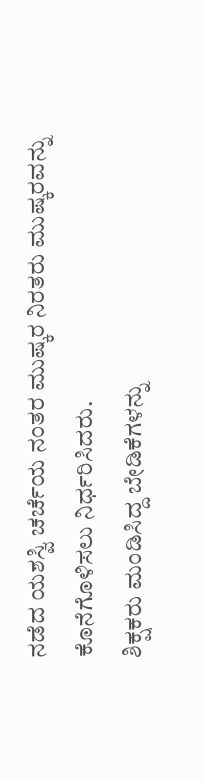ನಡೆದ ಯಶಸ್ವಿ ಚರ್ಚೆಯ ನಂತರ ಮುಷ್ಕರ ನಿರತರು ಮುಷ್ಕರವನ್ನು ಕೊನೆಗೊಳಿಸಲು ನಿರ್ಧರಿಸಿದರು.
ಶಿಕ್ಷಕರು ಮಂಡಿಸಿದ್ದ ಬೇಡಿಕೆಗಳನ್ನು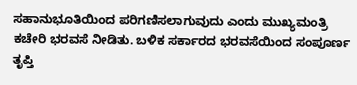ಸಹಾನುಭೂತಿಯಿಂದ ಪರಿಗಣಿಸಲಾಗುವುದು ಎಂದು ಮುಖ್ಯಮಂತ್ರಿ ಕಚೇರಿ ಭರವಸೆ ನೀಡಿತು. ಬಳಿಕ ಸರ್ಕಾರದ ಭರವಸೆಯಿಂದ ಸಂಪೂರ್ಣ ತೃಪ್ತಿ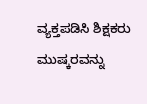ವ್ಯಕ್ತಪಡಿಸಿ ಶಿಕ್ಷಕರು ಮುಷ್ಕರವನ್ನು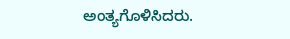ಅಂತ್ಯಗೊಳಿಸಿದರು.